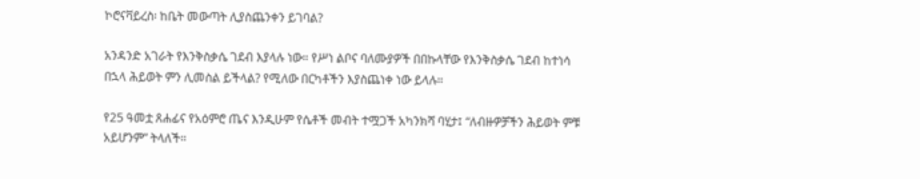ኮሮናቫይረስ፡ ከቤት መውጣት ሊያስጨንቀን ይገባል?

አንዳንድ አገራት የእንቅስቃሴ ገደብ እያላሉ ነው። የሥነ ልቦና ባለሙያዎች በበኩላቸው የእንቅስቃሴ ገደብ ከተነሳ በኋላ ሕይወት ምን ሊመስል ይችላል? የሚለው በርካቶችን እያስጨነቀ ነው ይላሉ።

የ25 ዓመቷ ጸሐፊና የአዕምሮ ጤና እንዲሁም የሴቶች መብት ተሟጋች አካንክሻ ባሂታ፤ “ለብዙዎቻችን ሕይወት ምቹ አይሆንም” ትላለች።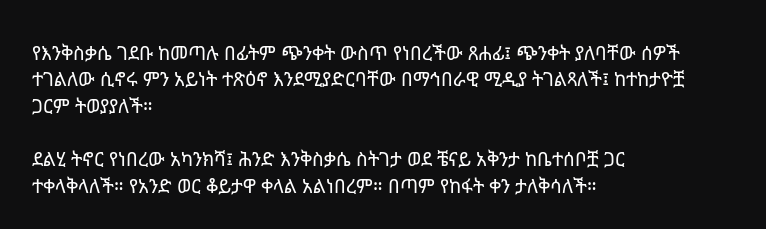የእንቅስቃሴ ገደቡ ከመጣሉ በፊትም ጭንቀት ውስጥ የነበረችው ጸሐፊ፤ ጭንቀት ያለባቸው ሰዎች ተገልለው ሲኖሩ ምን አይነት ተጽዕኖ እንደሚያድርባቸው በማኅበራዊ ሚዲያ ትገልጻለች፤ ከተከታዮቿ ጋርም ትወያያለች።

ደልሂ ትኖር የነበረው አካንክሻ፤ ሕንድ እንቅስቃሴ ስትገታ ወደ ቼናይ አቅንታ ከቤተሰቦቿ ጋር ተቀላቅላለች። የአንድ ወር ቆይታዋ ቀላል አልነበረም። በጣም የከፋት ቀን ታለቅሳለች።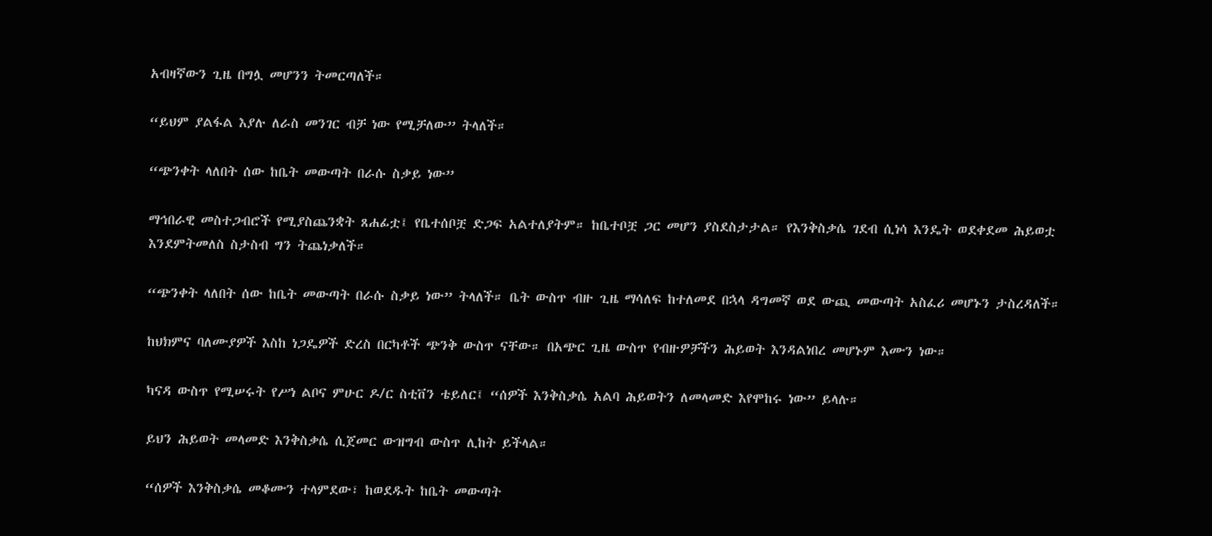አብዛኛውን ጊዜ በግሏ መሆንን ትመርጣለች።

“ይህም ያልፋል እያሉ ለራስ መንገር ብቻ ነው የሚቻለው” ትላለች።

“ጭንቀት ላለበት ሰው ከቤት መውጣት በራሱ ስቃይ ነው”

ማኅበራዊ መስተጋብሮች የሚያስጨንቋት ጸሐፊቷ፤ የቤተሰቦቿ ድጋፍ አልተለያትም። ከቤተቦቿ ጋር መሆን ያስደስታታል። የእንቅስቃሴ ገደብ ሲነሳ እንዴት ወደቀደመ ሕይወቷ እንደምትመለስ ስታስብ ግን ትጨነቃለች።

“ጭንቀት ላለበት ሰው ከቤት መውጣት በራሱ ስቃይ ነው” ትላለች። ቤት ውስጥ ብዙ ጊዜ ማሳለፍ ከተለመደ በኋላ ዳግመኛ ወደ ውጪ መውጣት አስፈሪ መሆኑን ታስረዳለች።

ከህክምና ባለሙያዎች እስከ ነጋዴዎች ድረስ በርካቶች ጭንቅ ውስጥ ናቸው። በአጭር ጊዜ ውስጥ የብዙዎቻችን ሕይወት እንዳልነበረ መሆኑም እሙን ነው።

ካናዳ ውስጥ የሚሠሩት የሥነ ልቦና ምሁር ዶ/ር ስቲቨን ቴይለር፤ “ሰዎች እንቅስቃሴ አልባ ሕይወትን ለመላመድ እየሞከሩ ነው” ይላሉ።

ይህን ሕይወት መላመድ እንቅስቃሴ ሲጀመር ውዝግብ ውስጥ ሊከት ይችላል።

“ሰዎች እንቅስቃሴ መቆሙን ተላምደው፣ ከወደዱት ከቤት መውጣት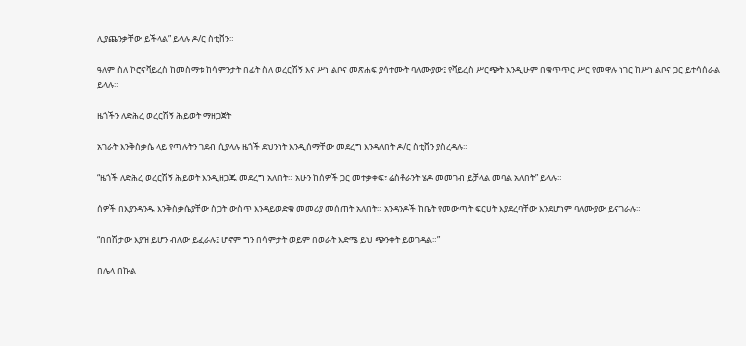ሊያጨንቃቸው ይችላል” ይላሉ ዶ/ር ስቲቨን።

ዓለም ስለ ኮሮናቫይረስ ከመስማቱ ከሳምንታት በፊት ስለ ወረርሽኝ እና ሥነ ልቦና መጽሐፍ ያሳተሙት ባለሙያው፤ የቫይረስ ሥርጭት እንዲሁም በቁጥጥር ሥር የመዋሉ ነገር ከሥነ ልቦና ጋር ይተሳሰራል ይላሉ።

ዜጎችን ለድሕረ ወረርሽኝ ሕይወት ማዘጋጀት

አገራት እንቅስቃሴ ላይ የጣሉትን ገደብ ሲያላሉ ዜጎች ደህንነት እንዲሰማቸው መደረግ እንዳለበት ዶ/ር ስቲቨን ያስረዳሉ።

“ዜጎች ለድሕረ ወረርሽኝ ሕይወት እንዲዘጋጁ መደረግ አለበት። አሁን ከሰዎች ጋር መተቃቀፍ፣ ሬስቶራንት ሄዶ መመገብ ይቻላል መባል አለበት” ይላሉ።

ሰዎች በእያንዳንዱ እንቅስቃሴያቸው ስጋት ውስጥ እንዳይወድቁ መመሪያ መሰጠት አለበት። አንዳንዶች ከቤት የመውጣት ፍርሀት እያደረባቸው እንደሆነም ባለሙያው ይናገራሉ።

“በበሽታው እያዝ ይሆን ብለው ይፈራሉ፤ ሆኖም ግን በሳምታት ወይም በወራት እድሜ ይህ ጭንቀት ይወገዳል።”

በሌላ በኩል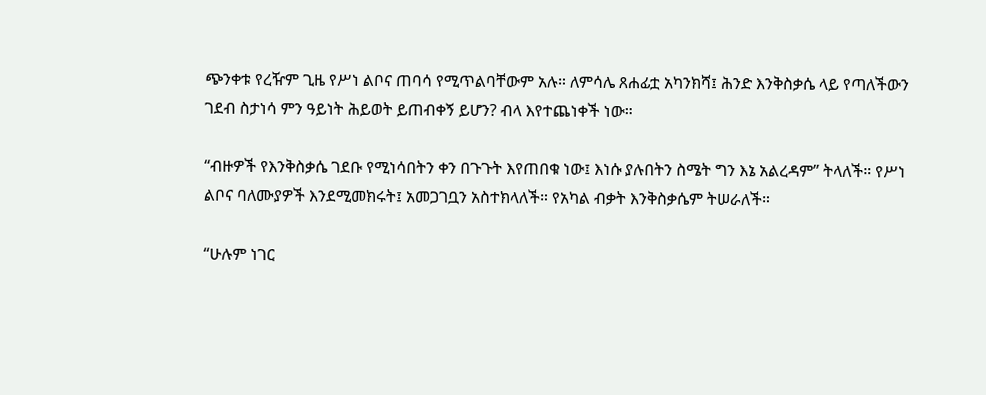ጭንቀቱ የረዥም ጊዜ የሥነ ልቦና ጠባሳ የሚጥልባቸውም አሉ። ለምሳሌ ጸሐፊቷ አካንክሻ፤ ሕንድ እንቅስቃሴ ላይ የጣለችውን ገደብ ስታነሳ ምን ዓይነት ሕይወት ይጠብቀኝ ይሆን? ብላ እየተጨነቀች ነው።

“ብዙዎች የእንቅስቃሴ ገደቡ የሚነሳበትን ቀን በጉጉት እየጠበቁ ነው፤ እነሱ ያሉበትን ስሜት ግን እኔ አልረዳም” ትላለች። የሥነ ልቦና ባለሙያዎች እንደሚመክሩት፤ አመጋገቧን አስተክላለች። የአካል ብቃት እንቅስቃሴም ትሠራለች።

“ሁሉም ነገር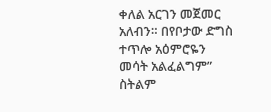ቀለል አርገን መጀመር አለብን። በየቦታው ድግስ ተጥሎ አዕምሮዬን መሳት አልፈልግም” ስትልም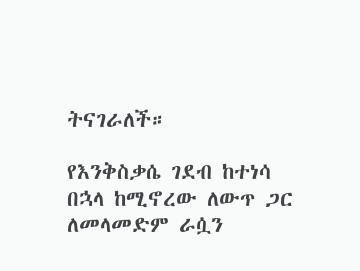ትናገራለች።

የእንቅስቃሴ ገደብ ከተነሳ በኋላ ከሚኖረው ለውጥ ጋር ለመላመድም ራሷን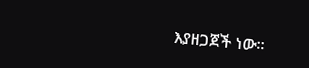እያዘጋጀች ነው።